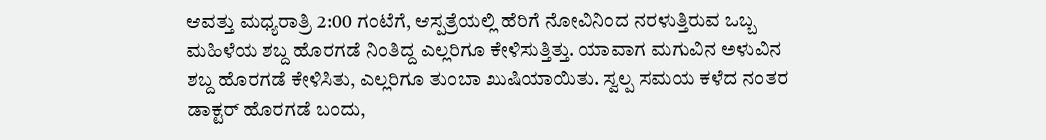ಆವತ್ತು ಮಧ್ಯರಾತ್ರಿ 2:00 ಗಂಟೆಗೆ, ಆಸ್ಪತ್ರೆಯಲ್ಲಿ ಹೆರಿಗೆ ನೋವಿನಿಂದ ನರಳುತ್ತಿರುವ ಒಬ್ಬ ಮಹಿಳೆಯ ಶಬ್ದ ಹೊರಗಡೆ ನಿಂತಿದ್ದ ಎಲ್ಲರಿಗೂ ಕೇಳಿಸುತ್ತಿತ್ತು. ಯಾವಾಗ ಮಗುವಿನ ಅಳುವಿನ ಶಬ್ದ ಹೊರಗಡೆ ಕೇಳಿಸಿತು, ಎಲ್ಲರಿಗೂ ತುಂಬಾ ಖುಷಿಯಾಯಿತು. ಸ್ವಲ್ಪ ಸಮಯ ಕಳೆದ ನಂತರ ಡಾಕ್ಟರ್ ಹೊರಗಡೆ ಬಂದು,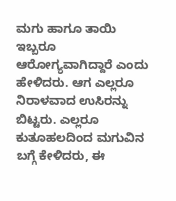ಮಗು ಹಾಗೂ ತಾಯಿ ಇಬ್ಬರೂ ಆರೋಗ್ಯವಾಗಿದ್ದಾರೆ ಎಂದು ಹೇಳಿದರು. ಆಗ ಎಲ್ಲರೂ ನಿರಾಳವಾದ ಉಸಿರನ್ನು ಬಿಟ್ಟರು. ಎಲ್ಲರೂ ಕುತೂಹಲದಿಂದ ಮಗುವಿನ ಬಗ್ಗೆ ಕೇಳಿದರು, ಈ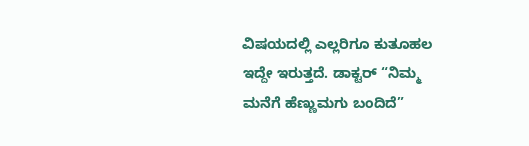ವಿಷಯದಲ್ಲಿ ಎಲ್ಲರಿಗೂ ಕುತೂಹಲ ಇದ್ದೇ ಇರುತ್ತದೆ. ಡಾಕ್ಟರ್ “ನಿಮ್ಮ ಮನೆಗೆ ಹೆಣ್ಣುಮಗು ಬಂದಿದೆ”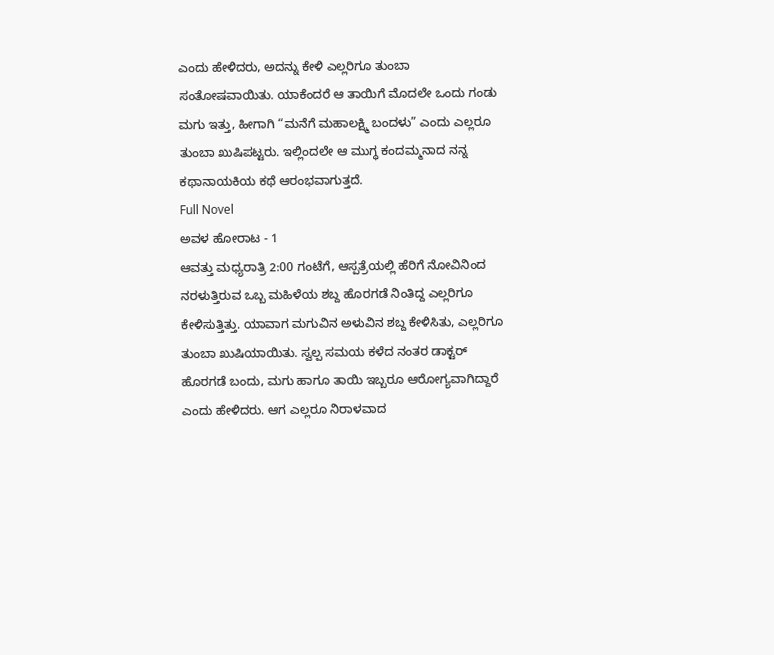ಎಂದು ಹೇಳಿದರು, ಅದನ್ನು ಕೇಳಿ ಎಲ್ಲರಿಗೂ ತುಂಬಾ ಸಂತೋಷವಾಯಿತು. ಯಾಕೆಂದರೆ ಆ ತಾಯಿಗೆ ಮೊದಲೇ ಒಂದು ಗಂಡು ಮಗು ಇತ್ತು, ಹೀಗಾಗಿ “ಮನೆಗೆ ಮಹಾಲಕ್ಷ್ಮಿ ಬಂದಳು” ಎಂದು ಎಲ್ಲರೂ ತುಂಬಾ ಖುಷಿಪಟ್ಟರು. ಇಲ್ಲಿಂದಲೇ ಆ ಮುಗ್ಧ ಕಂದಮ್ಮನಾದ ನನ್ನ ಕಥಾನಾಯಕಿಯ ಕಥೆ ಆರಂಭವಾಗುತ್ತದೆ.
Full Novel
ಅವಳ ಹೋರಾಟ - 1
ಆವತ್ತು ಮಧ್ಯರಾತ್ರಿ 2:00 ಗಂಟೆಗೆ, ಆಸ್ಪತ್ರೆಯಲ್ಲಿ ಹೆರಿಗೆ ನೋವಿನಿಂದ ನರಳುತ್ತಿರುವ ಒಬ್ಬ ಮಹಿಳೆಯ ಶಬ್ದ ಹೊರಗಡೆ ನಿಂತಿದ್ದ ಎಲ್ಲರಿಗೂ ಕೇಳಿಸುತ್ತಿತ್ತು. ಯಾವಾಗ ಮಗುವಿನ ಅಳುವಿನ ಶಬ್ದ ಕೇಳಿಸಿತು, ಎಲ್ಲರಿಗೂ ತುಂಬಾ ಖುಷಿಯಾಯಿತು. ಸ್ವಲ್ಪ ಸಮಯ ಕಳೆದ ನಂತರ ಡಾಕ್ಟರ್ ಹೊರಗಡೆ ಬಂದು, ಮಗು ಹಾಗೂ ತಾಯಿ ಇಬ್ಬರೂ ಆರೋಗ್ಯವಾಗಿದ್ದಾರೆ ಎಂದು ಹೇಳಿದರು. ಆಗ ಎಲ್ಲರೂ ನಿರಾಳವಾದ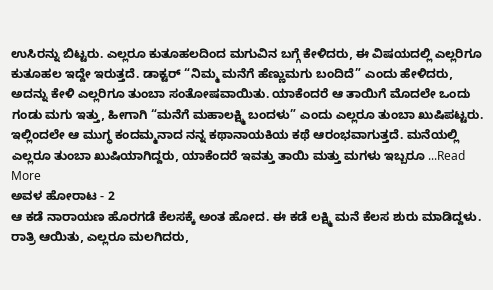ಉಸಿರನ್ನು ಬಿಟ್ಟರು. ಎಲ್ಲರೂ ಕುತೂಹಲದಿಂದ ಮಗುವಿನ ಬಗ್ಗೆ ಕೇಳಿದರು, ಈ ವಿಷಯದಲ್ಲಿ ಎಲ್ಲರಿಗೂ ಕುತೂಹಲ ಇದ್ದೇ ಇರುತ್ತದೆ. ಡಾಕ್ಟರ್ “ನಿಮ್ಮ ಮನೆಗೆ ಹೆಣ್ಣುಮಗು ಬಂದಿದೆ” ಎಂದು ಹೇಳಿದರು, ಅದನ್ನು ಕೇಳಿ ಎಲ್ಲರಿಗೂ ತುಂಬಾ ಸಂತೋಷವಾಯಿತು. ಯಾಕೆಂದರೆ ಆ ತಾಯಿಗೆ ಮೊದಲೇ ಒಂದು ಗಂಡು ಮಗು ಇತ್ತು, ಹೀಗಾಗಿ “ಮನೆಗೆ ಮಹಾಲಕ್ಷ್ಮಿ ಬಂದಳು” ಎಂದು ಎಲ್ಲರೂ ತುಂಬಾ ಖುಷಿಪಟ್ಟರು. ಇಲ್ಲಿಂದಲೇ ಆ ಮುಗ್ಧ ಕಂದಮ್ಮನಾದ ನನ್ನ ಕಥಾನಾಯಕಿಯ ಕಥೆ ಆರಂಭವಾಗುತ್ತದೆ. ಮನೆಯಲ್ಲಿ ಎಲ್ಲರೂ ತುಂಬಾ ಖುಷಿಯಾಗಿದ್ದರು, ಯಾಕೆಂದರೆ ಇವತ್ತು ತಾಯಿ ಮತ್ತು ಮಗಳು ಇಬ್ಬರೂ ...Read More
ಅವಳ ಹೋರಾಟ - 2
ಆ ಕಡೆ ನಾರಾಯಣ ಹೊರಗಡೆ ಕೆಲಸಕ್ಕೆ ಅಂತ ಹೋದ. ಈ ಕಡೆ ಲಕ್ಷ್ಮಿ ಮನೆ ಕೆಲಸ ಶುರು ಮಾಡಿದ್ದಳು. ರಾತ್ರಿ ಆಯಿತು, ಎಲ್ಲರೂ ಮಲಗಿದರು,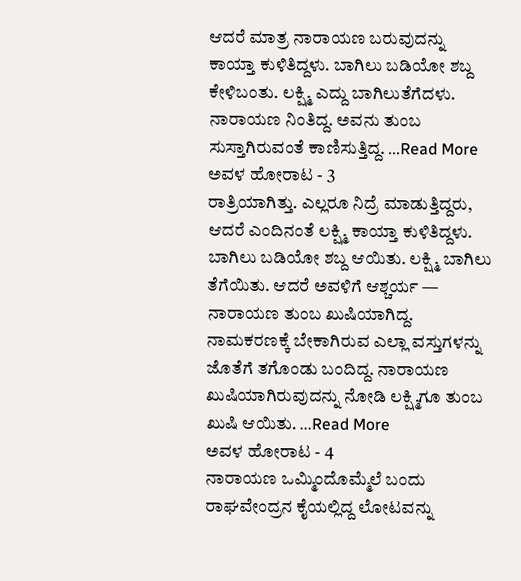ಆದರೆ ಮಾತ್ರ ನಾರಾಯಣ ಬರುವುದನ್ನು ಕಾಯ್ತಾ ಕುಳಿತಿದ್ದಳು. ಬಾಗಿಲು ಬಡಿಯೋ ಶಬ್ದ ಕೇಳಿಬಂತು. ಲಕ್ಷ್ಮಿ ಎದ್ದು ಬಾಗಿಲುತೆಗೆದಳು. ನಾರಾಯಣ ನಿಂತಿದ್ದ. ಅವನು ತುಂಬ ಸುಸ್ತಾಗಿರುವಂತೆ ಕಾಣಿಸುತ್ತಿದ್ದ. ...Read More
ಅವಳ ಹೋರಾಟ - 3
ರಾತ್ರಿಯಾಗಿತ್ತು. ಎಲ್ಲರೂ ನಿದ್ರೆ ಮಾಡುತ್ತಿದ್ದರು, ಆದರೆ ಎಂದಿನಂತೆ ಲಕ್ಷ್ಮಿ ಕಾಯ್ತಾ ಕುಳಿತಿದ್ದಳು. ಬಾಗಿಲು ಬಡಿಯೋ ಶಬ್ದ ಆಯಿತು. ಲಕ್ಷ್ಮಿ ಬಾಗಿಲು ತೆಗೆಯಿತು. ಆದರೆ ಅವಳಿಗೆ ಆಶ್ಚರ್ಯ — ನಾರಾಯಣ ತುಂಬ ಖುಷಿಯಾಗಿದ್ದ. ನಾಮಕರಣಕ್ಕೆ ಬೇಕಾಗಿರುವ ಎಲ್ಲಾ ವಸ್ತುಗಳನ್ನು ಜೊತೆಗೆ ತಗೊಂಡು ಬಂದಿದ್ದ. ನಾರಾಯಣ ಖುಷಿಯಾಗಿರುವುದನ್ನು ನೋಡಿ ಲಕ್ಷ್ಮಿಗೂ ತುಂಬ ಖುಷಿ ಆಯಿತು. ...Read More
ಅವಳ ಹೋರಾಟ - 4
ನಾರಾಯಣ ಒಮ್ಮಿಂದೊಮ್ಮೆಲೆ ಬಂದು ರಾಘವೇಂದ್ರನ ಕೈಯಲ್ಲಿದ್ದ ಲೋಟವನ್ನು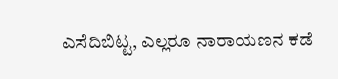ಎಸೆದಿಬಿಟ್ಟ, ಎಲ್ಲರೂ ನಾರಾಯಣನ ಕಡೆ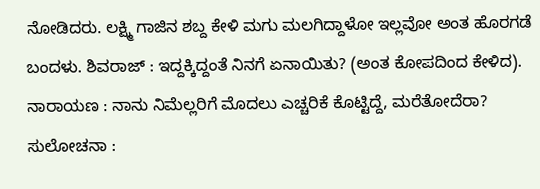ನೋಡಿದರು. ಲಕ್ಷ್ಮಿ ಗಾಜಿನ ಶಬ್ದ ಕೇಳಿ ಮಗು ಮಲಗಿದ್ದಾಳೋ ಇಲ್ಲವೋ ಅಂತ ಹೊರಗಡೆ ಬಂದಳು. ಶಿವರಾಜ್ : ಇದ್ದಕ್ಕಿದ್ದಂತೆ ನಿನಗೆ ಏನಾಯಿತು? (ಅಂತ ಕೋಪದಿಂದ ಕೇಳಿದ). ನಾರಾಯಣ : ನಾನು ನಿಮೆಲ್ಲರಿಗೆ ಮೊದಲು ಎಚ್ಚರಿಕೆ ಕೊಟ್ಟಿದ್ದೆ, ಮರೆತೋದೆರಾ? ಸುಲೋಚನಾ :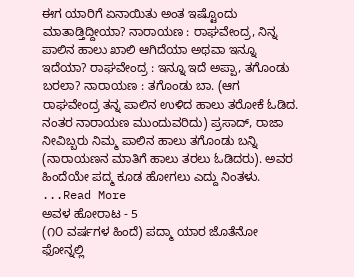ಈಗ ಯಾರಿಗೆ ಏನಾಯಿತು ಅಂತ ಇಷ್ಟೊಂದು ಮಾತಾಡ್ತಿದ್ದೀಯಾ? ನಾರಾಯಣ : ರಾಘವೇಂದ್ರ, ನಿನ್ನ ಪಾಲಿನ ಹಾಲು ಖಾಲಿ ಆಗಿದೆಯಾ ಅಥವಾ ಇನ್ನೂ ಇದೆಯಾ? ರಾಘವೇಂದ್ರ : ಇನ್ನೂ ಇದೆ ಅಪ್ಪಾ, ತಗೊಂಡು ಬರಲಾ? ನಾರಾಯಣ : ತಗೊಂಡು ಬಾ. (ಆಗ ರಾಘವೇಂದ್ರ ತನ್ನ ಪಾಲಿನ ಉಳಿದ ಹಾಲು ತರೋಕೆ ಓಡಿದ. ನಂತರ ನಾರಾಯಣ ಮುಂದುವರಿದು) ಪ್ರಸಾದ್, ರಾಜಾ ನೀವಿಬ್ಬರು ನಿಮ್ಮ ಪಾಲಿನ ಹಾಲು ತಗೊಂಡು ಬನ್ನಿ (ನಾರಾಯಣನ ಮಾತಿಗೆ ಹಾಲು ತರಲು ಓಡಿದರು). ಅವರ ಹಿಂದೆಯೇ ಪದ್ಮ ಕೂಡ ಹೋಗಲು ಎದ್ದು ನಿಂತಳು. ...Read More
ಅವಳ ಹೋರಾಟ - 5
(೧೦ ವರ್ಷಗಳ ಹಿಂದೆ) ಪದ್ಮಾ ಯಾರ ಜೊತೆನೋ ಫೋನ್ನಲ್ಲಿ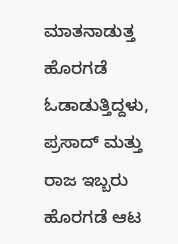ಮಾತನಾಡುತ್ತ ಹೊರಗಡೆ ಓಡಾಡುತ್ತಿದ್ದಳು, ಪ್ರಸಾದ್ ಮತ್ತು ರಾಜ ಇಬ್ಬರು ಹೊರಗಡೆ ಆಟ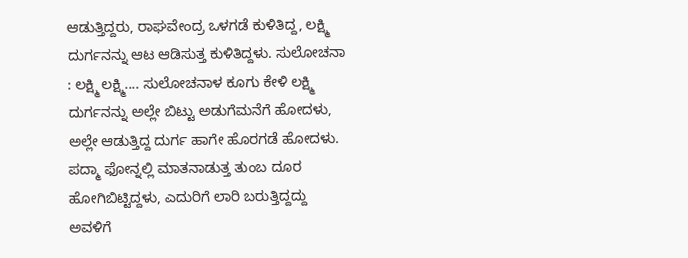ಆಡುತ್ತಿದ್ದರು, ರಾಘವೇಂದ್ರ ಒಳಗಡೆ ಕುಳಿತಿದ್ದ, ಲಕ್ಷ್ಮಿ ದುರ್ಗನನ್ನು ಆಟ ಆಡಿಸುತ್ತ ಕುಳಿತಿದ್ದಳು. ಸುಲೋಚನಾ : ಲಕ್ಷ್ಮಿ ಲಕ್ಷ್ಮಿ.... ಸುಲೋಚನಾಳ ಕೂಗು ಕೇಳಿ ಲಕ್ಷ್ಮಿ ದುರ್ಗನನ್ನು ಅಲ್ಲೇ ಬಿಟ್ಟು ಅಡುಗೆಮನೆಗೆ ಹೋದಳು, ಅಲ್ಲೇ ಆಡುತ್ತಿದ್ದ ದುರ್ಗ ಹಾಗೇ ಹೊರಗಡೆ ಹೋದಳು. ಪದ್ಮಾ ಫೋನ್ನಲ್ಲಿ ಮಾತನಾಡುತ್ತ ತುಂಬ ದೂರ ಹೋಗಿಬಿಟ್ಟಿದ್ದಳು, ಎದುರಿಗೆ ಲಾರಿ ಬರುತ್ತಿದ್ದದ್ದು ಅವಳಿಗೆ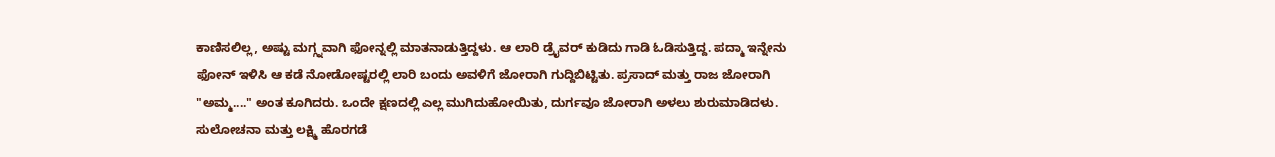ಕಾಣಿಸಲಿಲ್ಲ, ಅಷ್ಟು ಮಗ್ಗ್ನವಾಗಿ ಫೋನ್ನಲ್ಲಿ ಮಾತನಾಡುತ್ತಿದ್ದಳು. ಆ ಲಾರಿ ಡ್ರೈವರ್ ಕುಡಿದು ಗಾಡಿ ಓಡಿಸುತ್ತಿದ್ದ. ಪದ್ಮಾ ಇನ್ನೇನು ಫೋನ್ ಇಳಿಸಿ ಆ ಕಡೆ ನೋಡೋಷ್ಟರಲ್ಲಿ ಲಾರಿ ಬಂದು ಅವಳಿಗೆ ಜೋರಾಗಿ ಗುದ್ದಿಬಿಟ್ಟಿತು. ಪ್ರಸಾದ್ ಮತ್ತು ರಾಜ ಜೋರಾಗಿ "ಅಮ್ಮ...." ಅಂತ ಕೂಗಿದರು. ಒಂದೇ ಕ್ಷಣದಲ್ಲಿ ಎಲ್ಲ ಮುಗಿದುಹೋಯಿತು, ದುರ್ಗವೂ ಜೋರಾಗಿ ಅಳಲು ಶುರುಮಾಡಿದಳು. ಸುಲೋಚನಾ ಮತ್ತು ಲಕ್ಷ್ಮಿ ಹೊರಗಡೆ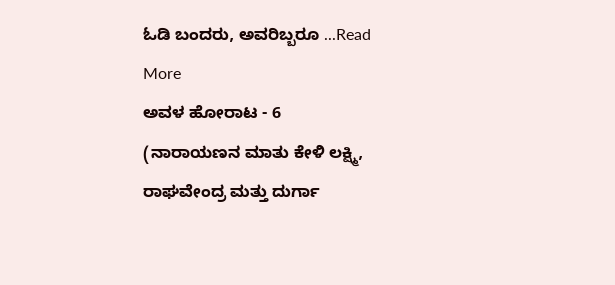ಓಡಿ ಬಂದರು, ಅವರಿಬ್ಬರೂ ...Read More
ಅವಳ ಹೋರಾಟ - 6
(ನಾರಾಯಣನ ಮಾತು ಕೇಳಿ ಲಕ್ಷ್ಮಿ, ರಾಘವೇಂದ್ರ ಮತ್ತು ದುರ್ಗಾ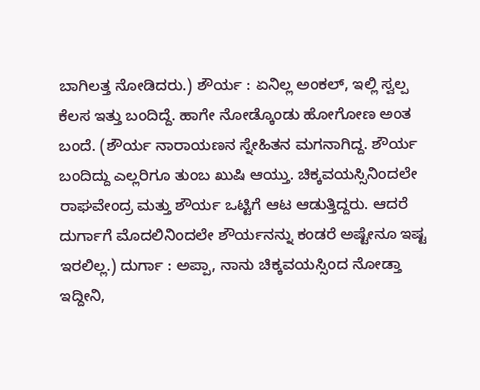ಬಾಗಿಲತ್ತ ನೋಡಿದರು.) ಶೌರ್ಯ : ಏನಿಲ್ಲ ಅಂಕಲ್, ಇಲ್ಲಿ ಸ್ವಲ್ಪ ಕೆಲಸ ಇತ್ತು ಬಂದಿದ್ದೆ. ಹಾಗೇ ನೋಡ್ಕೊಂಡು ಹೋಗೋಣ ಅಂತ ಬಂದೆ. (ಶೌರ್ಯ ನಾರಾಯಣನ ಸ್ನೇಹಿತನ ಮಗನಾಗಿದ್ದ. ಶೌರ್ಯ ಬಂದಿದ್ದು ಎಲ್ಲರಿಗೂ ತುಂಬ ಖುಷಿ ಆಯ್ತು. ಚಿಕ್ಕವಯಸ್ಸಿನಿಂದಲೇ ರಾಘವೇಂದ್ರ ಮತ್ತು ಶೌರ್ಯ ಒಟ್ಟಿಗೆ ಆಟ ಆಡುತ್ತಿದ್ದರು. ಆದರೆ ದುರ್ಗಾಗೆ ಮೊದಲಿನಿಂದಲೇ ಶೌರ್ಯನನ್ನು ಕಂಡರೆ ಅಷ್ಟೇನೂ ಇಷ್ಟ ಇರಲಿಲ್ಲ.) ದುರ್ಗಾ : ಅಪ್ಪಾ, ನಾನು ಚಿಕ್ಕವಯಸ್ಸಿಂದ ನೋಡ್ತಾ ಇದ್ದೀನಿ,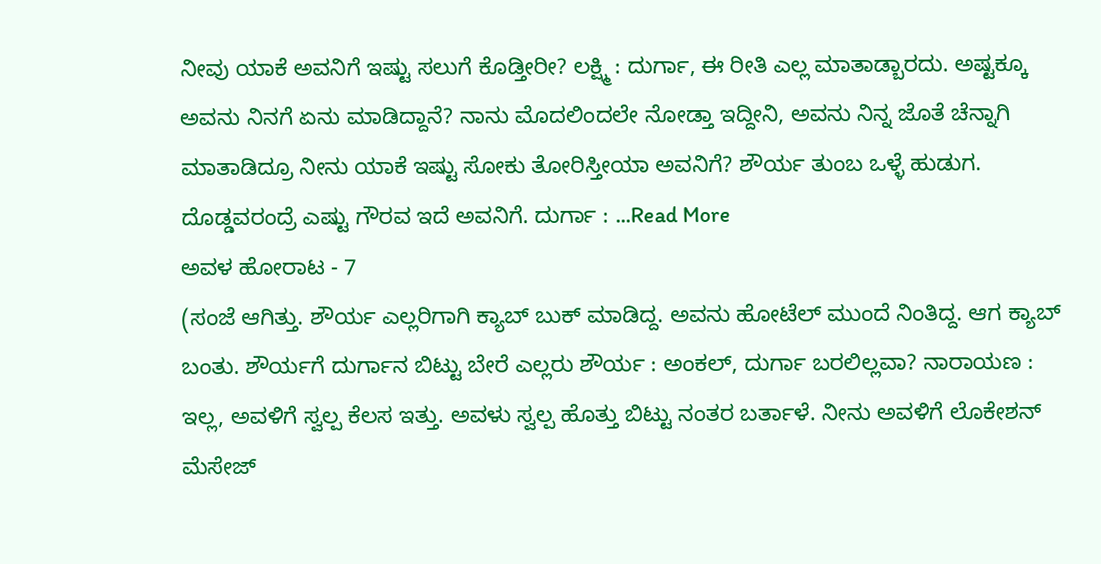ನೀವು ಯಾಕೆ ಅವನಿಗೆ ಇಷ್ಟು ಸಲುಗೆ ಕೊಡ್ತೀರೀ? ಲಕ್ಷ್ಮಿ : ದುರ್ಗಾ, ಈ ರೀತಿ ಎಲ್ಲ ಮಾತಾಡ್ಬಾರದು. ಅಷ್ಟಕ್ಕೂ ಅವನು ನಿನಗೆ ಏನು ಮಾಡಿದ್ದಾನೆ? ನಾನು ಮೊದಲಿಂದಲೇ ನೋಡ್ತಾ ಇದ್ದೀನಿ, ಅವನು ನಿನ್ನ ಜೊತೆ ಚೆನ್ನಾಗಿ ಮಾತಾಡಿದ್ರೂ ನೀನು ಯಾಕೆ ಇಷ್ಟು ಸೋಕು ತೋರಿಸ್ತೀಯಾ ಅವನಿಗೆ? ಶೌರ್ಯ ತುಂಬ ಒಳ್ಳೆ ಹುಡುಗ. ದೊಡ್ಡವರಂದ್ರೆ ಎಷ್ಟು ಗೌರವ ಇದೆ ಅವನಿಗೆ. ದುರ್ಗಾ : ...Read More
ಅವಳ ಹೋರಾಟ - 7
(ಸಂಜೆ ಆಗಿತ್ತು. ಶೌರ್ಯ ಎಲ್ಲರಿಗಾಗಿ ಕ್ಯಾಬ್ ಬುಕ್ ಮಾಡಿದ್ದ. ಅವನು ಹೋಟೆಲ್ ಮುಂದೆ ನಿಂತಿದ್ದ. ಆಗ ಕ್ಯಾಬ್ ಬಂತು. ಶೌರ್ಯಗೆ ದುರ್ಗಾನ ಬಿಟ್ಟು ಬೇರೆ ಎಲ್ಲರು ಶೌರ್ಯ : ಅಂಕಲ್, ದುರ್ಗಾ ಬರಲಿಲ್ಲವಾ? ನಾರಾಯಣ : ಇಲ್ಲ, ಅವಳಿಗೆ ಸ್ವಲ್ಪ ಕೆಲಸ ಇತ್ತು. ಅವಳು ಸ್ವಲ್ಪ ಹೊತ್ತು ಬಿಟ್ಟು ನಂತರ ಬರ್ತಾಳೆ. ನೀನು ಅವಳಿಗೆ ಲೊಕೇಶನ್ ಮೆಸೇಜ್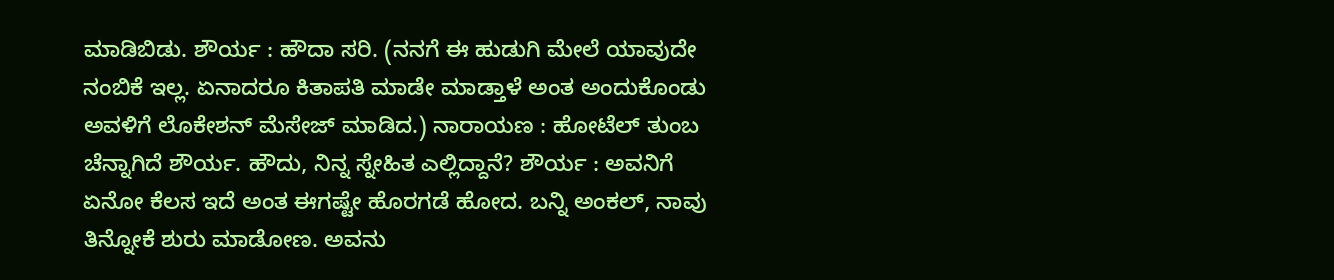ಮಾಡಿಬಿಡು. ಶೌರ್ಯ : ಹೌದಾ ಸರಿ. (ನನಗೆ ಈ ಹುಡುಗಿ ಮೇಲೆ ಯಾವುದೇ ನಂಬಿಕೆ ಇಲ್ಲ. ಏನಾದರೂ ಕಿತಾಪತಿ ಮಾಡೇ ಮಾಡ್ತಾಳೆ ಅಂತ ಅಂದುಕೊಂಡು ಅವಳಿಗೆ ಲೊಕೇಶನ್ ಮೆಸೇಜ್ ಮಾಡಿದ.) ನಾರಾಯಣ : ಹೋಟೆಲ್ ತುಂಬ ಚೆನ್ನಾಗಿದೆ ಶೌರ್ಯ. ಹೌದು, ನಿನ್ನ ಸ್ನೇಹಿತ ಎಲ್ಲಿದ್ದಾನೆ? ಶೌರ್ಯ : ಅವನಿಗೆ ಏನೋ ಕೆಲಸ ಇದೆ ಅಂತ ಈಗಷ್ಟೇ ಹೊರಗಡೆ ಹೋದ. ಬನ್ನಿ ಅಂಕಲ್, ನಾವು ತಿನ್ನೋಕೆ ಶುರು ಮಾಡೋಣ. ಅವನು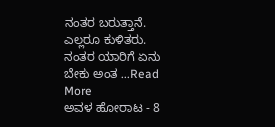ನಂತರ ಬರುತ್ತಾನೆ. ಎಲ್ಲರೂ ಕುಳಿತರು. ನಂತರ ಯಾರಿಗೆ ಏನು ಬೇಕು ಅಂತ ...Read More
ಅವಳ ಹೋರಾಟ - 8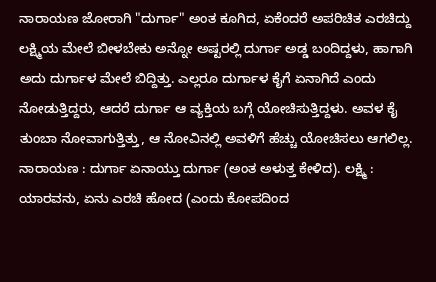ನಾರಾಯಣ ಜೋರಾಗಿ "ದುರ್ಗಾ" ಅಂತ ಕೂಗಿದ, ಏಕೆಂದರೆ ಅಪರಿಚಿತ ಎರಚಿದ್ದು ಲಕ್ಷ್ಮಿಯ ಮೇಲೆ ಬೀಳಬೇಕು ಅನ್ನೋ ಅಷ್ಟರಲ್ಲಿ ದುರ್ಗಾ ಅಡ್ಡ ಬಂದಿದ್ದಳು, ಹಾಗಾಗಿ ಅದು ದುರ್ಗಾಳ ಮೇಲೆ ಬಿದ್ದಿತ್ತು. ಎಲ್ಲರೂ ದುರ್ಗಾಳ ಕೈಗೆ ಏನಾಗಿದೆ ಎಂದು ನೋಡುತ್ತಿದ್ದರು, ಆದರೆ ದುರ್ಗಾ ಆ ವ್ಯಕ್ತಿಯ ಬಗ್ಗೆ ಯೋಚಿಸುತ್ತಿದ್ದಳು. ಅವಳ ಕೈ ತುಂಬಾ ನೋವಾಗುತ್ತಿತ್ತು, ಆ ನೋವಿನಲ್ಲಿ ಅವಳಿಗೆ ಹೆಚ್ಚು ಯೋಚಿಸಲು ಆಗಲಿಲ್ಲ. ನಾರಾಯಣ : ದುರ್ಗಾ ಏನಾಯ್ತು ದುರ್ಗಾ (ಅಂತ ಅಳುತ್ತ ಕೇಳಿದ). ಲಕ್ಷ್ಮಿ : ಯಾರವನು, ಏನು ಎರಚಿ ಹೋದ (ಎಂದು ಕೋಪದಿಂದ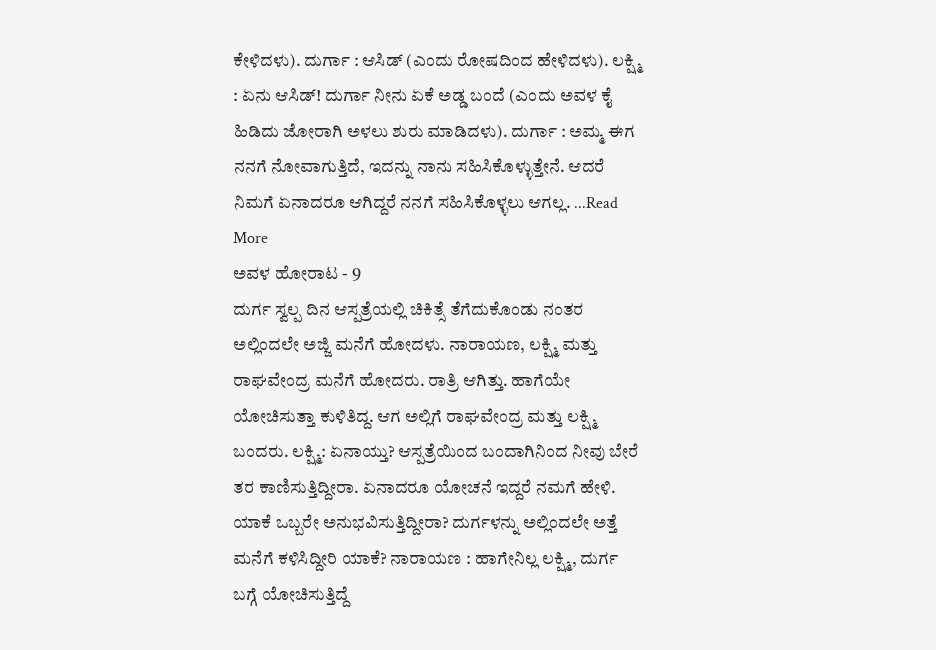ಕೇಳಿದಳು). ದುರ್ಗಾ : ಆಸಿಡ್ (ಎಂದು ರೋಷದಿಂದ ಹೇಳಿದಳು). ಲಕ್ಷ್ಮಿ : ಏನು ಆಸಿಡ್! ದುರ್ಗಾ ನೀನು ಏಕೆ ಅಡ್ಡ ಬಂದೆ (ಎಂದು ಅವಳ ಕೈ ಹಿಡಿದು ಜೋರಾಗಿ ಅಳಲು ಶುರು ಮಾಡಿದಳು). ದುರ್ಗಾ : ಅಮ್ಮ ಈಗ ನನಗೆ ನೋವಾಗುತ್ತಿದೆ, ಇದನ್ನು ನಾನು ಸಹಿಸಿಕೊಳ್ಳುತ್ತೇನೆ. ಆದರೆ ನಿಮಗೆ ಏನಾದರೂ ಆಗಿದ್ದರೆ ನನಗೆ ಸಹಿಸಿಕೊಳ್ಳಲು ಆಗಲ್ಲ. ...Read More
ಅವಳ ಹೋರಾಟ - 9
ದುರ್ಗ ಸ್ವಲ್ಪ ದಿನ ಆಸ್ಪತ್ರೆಯಲ್ಲಿ ಚಿಕಿತ್ಸೆ ತೆಗೆದುಕೊಂಡು ನಂತರ ಅಲ್ಲಿಂದಲೇ ಅಜ್ಜಿ ಮನೆಗೆ ಹೋದಳು. ನಾರಾಯಣ, ಲಕ್ಷ್ಮಿ ಮತ್ತು ರಾಘವೇಂದ್ರ ಮನೆಗೆ ಹೋದರು. ರಾತ್ರಿ ಆಗಿತ್ತು. ಹಾಗೆಯೇ ಯೋಚಿಸುತ್ತಾ ಕುಳಿತಿದ್ದ. ಆಗ ಅಲ್ಲಿಗೆ ರಾಘವೇಂದ್ರ ಮತ್ತು ಲಕ್ಷ್ಮಿ ಬಂದರು. ಲಕ್ಷ್ಮಿ: ಏನಾಯ್ತು? ಆಸ್ಪತ್ರೆಯಿಂದ ಬಂದಾಗಿನಿಂದ ನೀವು ಬೇರೆ ತರ ಕಾಣಿಸುತ್ತಿದ್ದೀರಾ. ಏನಾದರೂ ಯೋಚನೆ ಇದ್ದರೆ ನಮಗೆ ಹೇಳಿ. ಯಾಕೆ ಒಬ್ಬರೇ ಅನುಭವಿಸುತ್ತಿದ್ದೀರಾ? ದುರ್ಗಳನ್ನು ಅಲ್ಲಿಂದಲೇ ಅತ್ತೆ ಮನೆಗೆ ಕಳಿಸಿದ್ದೀರಿ ಯಾಕೆ? ನಾರಾಯಣ : ಹಾಗೇನಿಲ್ಲ ಲಕ್ಷ್ಮಿ, ದುರ್ಗ ಬಗ್ಗೆ ಯೋಚಿಸುತ್ತಿದ್ದೆ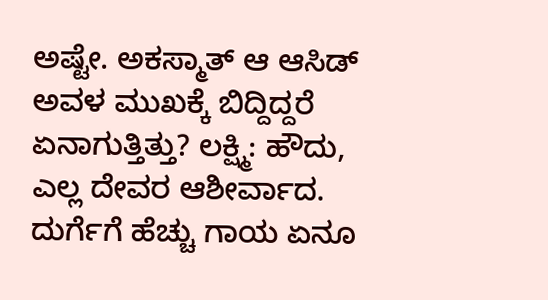ಅಷ್ಟೇ. ಅಕಸ್ಮಾತ್ ಆ ಆಸಿಡ್ ಅವಳ ಮುಖಕ್ಕೆ ಬಿದ್ದಿದ್ದರೆ ಏನಾಗುತ್ತಿತ್ತು? ಲಕ್ಷ್ಮಿ: ಹೌದು, ಎಲ್ಲ ದೇವರ ಆಶೀರ್ವಾದ. ದುರ್ಗೆಗೆ ಹೆಚ್ಚು ಗಾಯ ಏನೂ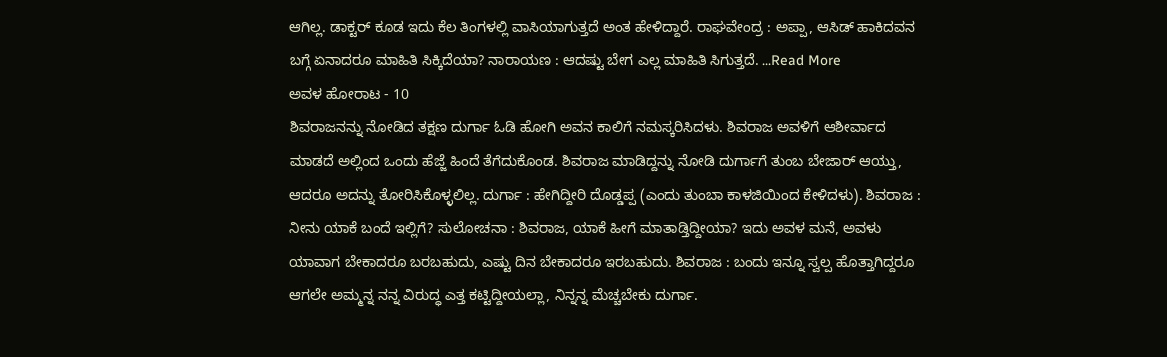ಆಗಿಲ್ಲ. ಡಾಕ್ಟರ್ ಕೂಡ ಇದು ಕೆಲ ತಿಂಗಳಲ್ಲಿ ವಾಸಿಯಾಗುತ್ತದೆ ಅಂತ ಹೇಳಿದ್ದಾರೆ. ರಾಘವೇಂದ್ರ : ಅಪ್ಪಾ, ಆಸಿಡ್ ಹಾಕಿದವನ ಬಗ್ಗೆ ಏನಾದರೂ ಮಾಹಿತಿ ಸಿಕ್ಕಿದೆಯಾ? ನಾರಾಯಣ : ಆದಷ್ಟು ಬೇಗ ಎಲ್ಲ ಮಾಹಿತಿ ಸಿಗುತ್ತದೆ. ...Read More
ಅವಳ ಹೋರಾಟ - 10
ಶಿವರಾಜನನ್ನು ನೋಡಿದ ತಕ್ಷಣ ದುರ್ಗಾ ಓಡಿ ಹೋಗಿ ಅವನ ಕಾಲಿಗೆ ನಮಸ್ಕರಿಸಿದಳು. ಶಿವರಾಜ ಅವಳಿಗೆ ಆಶೀರ್ವಾದ ಮಾಡದೆ ಅಲ್ಲಿಂದ ಒಂದು ಹೆಜ್ಜೆ ಹಿಂದೆ ತೆಗೆದುಕೊಂಡ. ಶಿವರಾಜ ಮಾಡಿದ್ದನ್ನು ನೋಡಿ ದುರ್ಗಾಗೆ ತುಂಬ ಬೇಜಾರ್ ಆಯ್ತು, ಆದರೂ ಅದನ್ನು ತೋರಿಸಿಕೊಳ್ಳಲಿಲ್ಲ. ದುರ್ಗಾ : ಹೇಗಿದ್ದೀರಿ ದೊಡ್ಡಪ್ಪ (ಎಂದು ತುಂಬಾ ಕಾಳಜಿಯಿಂದ ಕೇಳಿದಳು). ಶಿವರಾಜ : ನೀನು ಯಾಕೆ ಬಂದೆ ಇಲ್ಲಿಗೆ? ಸುಲೋಚನಾ : ಶಿವರಾಜ, ಯಾಕೆ ಹೀಗೆ ಮಾತಾಡ್ತಿದ್ದೀಯಾ? ಇದು ಅವಳ ಮನೆ, ಅವಳು ಯಾವಾಗ ಬೇಕಾದರೂ ಬರಬಹುದು, ಎಷ್ಟು ದಿನ ಬೇಕಾದರೂ ಇರಬಹುದು. ಶಿವರಾಜ : ಬಂದು ಇನ್ನೂ ಸ್ವಲ್ಪ ಹೊತ್ತಾಗಿದ್ದರೂ ಆಗಲೇ ಅಮ್ಮನ್ನ ನನ್ನ ವಿರುದ್ಧ ಎತ್ತ ಕಟ್ಟಿದ್ದೀಯಲ್ಲಾ, ನಿನ್ನನ್ನ ಮೆಚ್ಚಬೇಕು ದುರ್ಗಾ.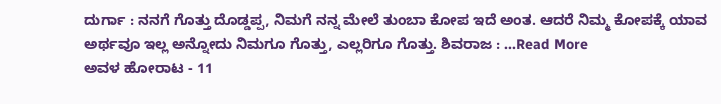ದುರ್ಗಾ : ನನಗೆ ಗೊತ್ತು ದೊಡ್ಡಪ್ಪ, ನಿಮಗೆ ನನ್ನ ಮೇಲೆ ತುಂಬಾ ಕೋಪ ಇದೆ ಅಂತ. ಆದರೆ ನಿಮ್ಮ ಕೋಪಕ್ಕೆ ಯಾವ ಅರ್ಥವೂ ಇಲ್ಲ ಅನ್ನೋದು ನಿಮಗೂ ಗೊತ್ತು, ಎಲ್ಲರಿಗೂ ಗೊತ್ತು. ಶಿವರಾಜ : ...Read More
ಅವಳ ಹೋರಾಟ - 11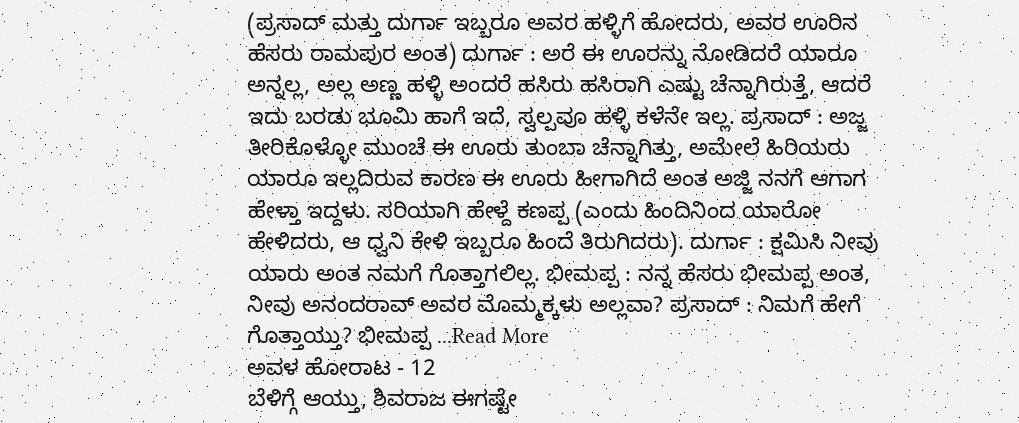(ಪ್ರಸಾದ್ ಮತ್ತು ದುರ್ಗಾ ಇಬ್ಬರೂ ಅವರ ಹಳ್ಳಿಗೆ ಹೋದರು, ಅವರ ಊರಿನ ಹೆಸರು ರಾಮಪುರ ಅಂತ) ದುರ್ಗಾ : ಅರೆ ಈ ಊರನ್ನು ನೋಡಿದರೆ ಯಾರೂ ಅನ್ನಲ್ಲ, ಅಲ್ಲ ಅಣ್ಣ ಹಳ್ಳಿ ಅಂದರೆ ಹಸಿರು ಹಸಿರಾಗಿ ಎಷ್ಟು ಚೆನ್ನಾಗಿರುತ್ತೆ, ಆದರೆ ಇದು ಬರಡು ಭೂಮಿ ಹಾಗೆ ಇದೆ, ಸ್ವಲ್ಪವೂ ಹಳ್ಳಿ ಕಳೆನೇ ಇಲ್ಲ. ಪ್ರಸಾದ್ : ಅಜ್ಜ ತೀರಿಕೊಳ್ಳೋ ಮುಂಚೆ ಈ ಊರು ತುಂಬಾ ಚೆನ್ನಾಗಿತ್ತು, ಅಮೇಲೆ ಹಿರಿಯರು ಯಾರೂ ಇಲ್ಲದಿರುವ ಕಾರಣ ಈ ಊರು ಹೀಗಾಗಿದೆ ಅಂತ ಅಜ್ಜಿ ನನಗೆ ಆಗಾಗ ಹೇಳ್ತಾ ಇದ್ದಳು. ಸರಿಯಾಗಿ ಹೇಳ್ದೆ ಕಣಪ್ಪ (ಎಂದು ಹಿಂದಿನಿಂದ ಯಾರೋ ಹೇಳಿದರು, ಆ ಧ್ವನಿ ಕೇಳಿ ಇಬ್ಬರೂ ಹಿಂದೆ ತಿರುಗಿದರು). ದುರ್ಗಾ : ಕ್ಷಮಿಸಿ ನೀವು ಯಾರು ಅಂತ ನಮಗೆ ಗೊತ್ತಾಗಲಿಲ್ಲ. ಭೀಮಪ್ಪ : ನನ್ನ ಹೆಸರು ಭೀಮಪ್ಪ ಅಂತ, ನೀವು ಅನಂದರಾವ್ ಅವರ ಮೊಮ್ಮಕ್ಕಳು ಅಲ್ಲವಾ? ಪ್ರಸಾದ್ : ನಿಮಗೆ ಹೇಗೆ ಗೊತ್ತಾಯ್ತು? ಭೀಮಪ್ಪ ...Read More
ಅವಳ ಹೋರಾಟ - 12
ಬೆಳಿಗ್ಗೆ ಆಯ್ತು, ಶಿವರಾಜ ಈಗಷ್ಟೇ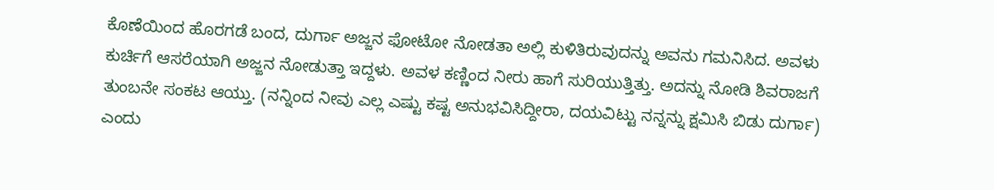ಕೊಣೆಯಿಂದ ಹೊರಗಡೆ ಬಂದ, ದುರ್ಗಾ ಅಜ್ಜನ ಫೋಟೋ ನೋಡತಾ ಅಲ್ಲಿ ಕುಳಿತಿರುವುದನ್ನು ಅವನು ಗಮನಿಸಿದ. ಅವಳು ಕುರ್ಚಿಗೆ ಆಸರೆಯಾಗಿ ಅಜ್ಜನ ನೋಡುತ್ತಾ ಇದ್ದಳು. ಅವಳ ಕಣ್ಣಿಂದ ನೀರು ಹಾಗೆ ಸುರಿಯುತ್ತಿತ್ತು. ಅದನ್ನು ನೋಡಿ ಶಿವರಾಜಗೆ ತುಂಬನೇ ಸಂಕಟ ಆಯ್ತು. (ನನ್ನಿಂದ ನೀವು ಎಲ್ಲ ಎಷ್ಟು ಕಷ್ಟ ಅನುಭವಿಸಿದ್ದೀರಾ, ದಯವಿಟ್ಟು ನನ್ನನ್ನು ಕ್ಷಮಿಸಿ ಬಿಡು ದುರ್ಗಾ) ಎಂದು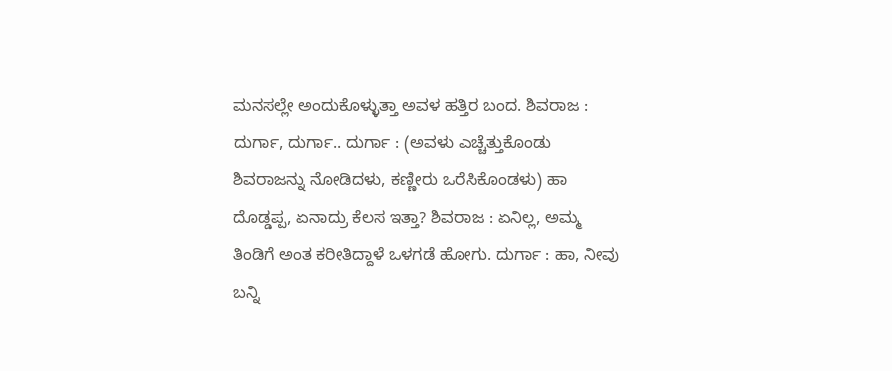ಮನಸಲ್ಲೇ ಅಂದುಕೊಳ್ಳುತ್ತಾ ಅವಳ ಹತ್ತಿರ ಬಂದ. ಶಿವರಾಜ : ದುರ್ಗಾ, ದುರ್ಗಾ.. ದುರ್ಗಾ : (ಅವಳು ಎಚ್ಚೆತ್ತುಕೊಂಡು ಶಿವರಾಜನ್ನು ನೋಡಿದಳು, ಕಣ್ಣೀರು ಒರೆಸಿಕೊಂಡಳು) ಹಾ ದೊಡ್ಡಪ್ಪ, ಏನಾದ್ರು ಕೆಲಸ ಇತ್ತಾ? ಶಿವರಾಜ : ಏನಿಲ್ಲ, ಅಮ್ಮ ತಿಂಡಿಗೆ ಅಂತ ಕರೀತಿದ್ದಾಳೆ ಒಳಗಡೆ ಹೋಗು. ದುರ್ಗಾ : ಹಾ, ನೀವು ಬನ್ನಿ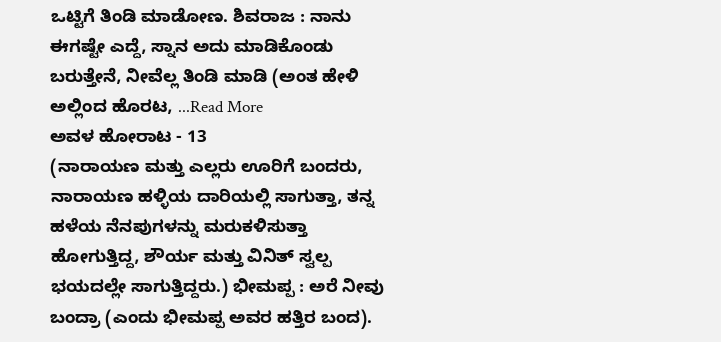ಒಟ್ಟಿಗೆ ತಿಂಡಿ ಮಾಡೋಣ. ಶಿವರಾಜ : ನಾನು ಈಗಷ್ಟೇ ಎದ್ದೆ, ಸ್ನಾನ ಅದು ಮಾಡಿಕೊಂಡು ಬರುತ್ತೇನೆ, ನೀವೆಲ್ಲ ತಿಂಡಿ ಮಾಡಿ (ಅಂತ ಹೇಳಿ ಅಲ್ಲಿಂದ ಹೊರಟ, ...Read More
ಅವಳ ಹೋರಾಟ - 13
(ನಾರಾಯಣ ಮತ್ತು ಎಲ್ಲರು ಊರಿಗೆ ಬಂದರು, ನಾರಾಯಣ ಹಳ್ಳಿಯ ದಾರಿಯಲ್ಲಿ ಸಾಗುತ್ತಾ, ತನ್ನ ಹಳೆಯ ನೆನಪುಗಳನ್ನು ಮರುಕಳಿಸುತ್ತಾ ಹೋಗುತ್ತಿದ್ದ, ಶೌರ್ಯ ಮತ್ತು ವಿನಿತ್ ಸ್ವಲ್ಪ ಭಯದಲ್ಲೇ ಸಾಗುತ್ತಿದ್ದರು.) ಭೀಮಪ್ಪ : ಅರೆ ನೀವು ಬಂದ್ರಾ (ಎಂದು ಭೀಮಪ್ಪ ಅವರ ಹತ್ತಿರ ಬಂದ).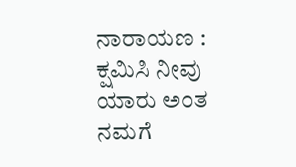ನಾರಾಯಣ : ಕ್ಷಮಿಸಿ ನೀವು ಯಾರು ಅಂತ ನಮಗೆ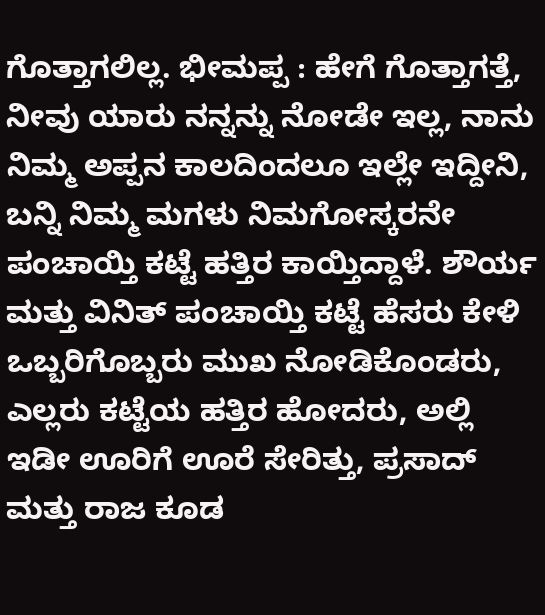ಗೊತ್ತಾಗಲಿಲ್ಲ. ಭೀಮಪ್ಪ : ಹೇಗೆ ಗೊತ್ತಾಗತ್ತೆ, ನೀವು ಯಾರು ನನ್ನನ್ನು ನೋಡೇ ಇಲ್ಲ, ನಾನು ನಿಮ್ಮ ಅಪ್ಪನ ಕಾಲದಿಂದಲೂ ಇಲ್ಲೇ ಇದ್ದೀನಿ, ಬನ್ನಿ ನಿಮ್ಮ ಮಗಳು ನಿಮಗೋಸ್ಕರನೇ ಪಂಚಾಯ್ತಿ ಕಟ್ಟೆ ಹತ್ತಿರ ಕಾಯ್ತಿದ್ದಾಳೆ. ಶೌರ್ಯ ಮತ್ತು ವಿನಿತ್ ಪಂಚಾಯ್ತಿ ಕಟ್ಟೆ ಹೆಸರು ಕೇಳಿ ಒಬ್ಬರಿಗೊಬ್ಬರು ಮುಖ ನೋಡಿಕೊಂಡರು, ಎಲ್ಲರು ಕಟ್ಟೆಯ ಹತ್ತಿರ ಹೋದರು, ಅಲ್ಲಿ ಇಡೀ ಊರಿಗೆ ಊರೆ ಸೇರಿತ್ತು, ಪ್ರಸಾದ್ ಮತ್ತು ರಾಜ ಕೂಡ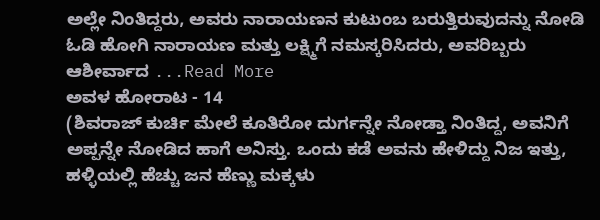ಅಲ್ಲೇ ನಿಂತಿದ್ದರು, ಅವರು ನಾರಾಯಣನ ಕುಟುಂಬ ಬರುತ್ತಿರುವುದನ್ನು ನೋಡಿ ಓಡಿ ಹೋಗಿ ನಾರಾಯಣ ಮತ್ತು ಲಕ್ಷ್ಮಿಗೆ ನಮಸ್ಕರಿಸಿದರು, ಅವರಿಬ್ಬರು ಆಶೀರ್ವಾದ ...Read More
ಅವಳ ಹೋರಾಟ - 14
(ಶಿವರಾಜ್ ಕುರ್ಚಿ ಮೇಲೆ ಕೂತಿರೋ ದುರ್ಗನ್ನೇ ನೋಡ್ತಾ ನಿಂತಿದ್ದ, ಅವನಿಗೆ ಅಪ್ಪನ್ನೇ ನೋಡಿದ ಹಾಗೆ ಅನಿಸ್ತು. ಒಂದು ಕಡೆ ಅವನು ಹೇಳಿದ್ದು ನಿಜ ಇತ್ತು, ಹಳ್ಳಿಯಲ್ಲಿ ಹೆಚ್ಚು ಜನ ಹೆಣ್ಣು ಮಕ್ಕಳು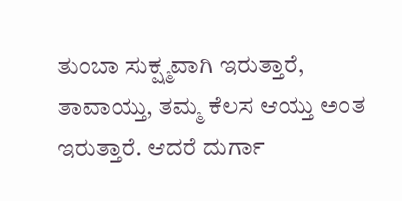ತುಂಬಾ ಸುಕ್ಷ್ಮವಾಗಿ ಇರುತ್ತಾರೆ, ತಾವಾಯ್ತು, ತಮ್ಮ ಕೆಲಸ ಆಯ್ತು ಅಂತ ಇರುತ್ತಾರೆ. ಆದರೆ ದುರ್ಗಾ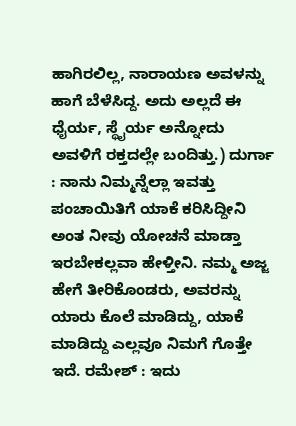ಹಾಗಿರಲಿಲ್ಲ, ನಾರಾಯಣ ಅವಳನ್ನು ಹಾಗೆ ಬೆಳೆಸಿದ್ದ. ಅದು ಅಲ್ಲದೆ ಈ ಧೈರ್ಯ, ಸ್ಥೈರ್ಯ ಅನ್ನೋದು ಅವಳಿಗೆ ರಕ್ತದಲ್ಲೇ ಬಂದಿತ್ತು.) ದುರ್ಗಾ : ನಾನು ನಿಮ್ಮನ್ನೆಲ್ಲಾ ಇವತ್ತು ಪಂಚಾಯಿತಿಗೆ ಯಾಕೆ ಕರಿಸಿದ್ದೀನಿ ಅಂತ ನೀವು ಯೋಚನೆ ಮಾಡ್ತಾ ಇರಬೇಕಲ್ಲವಾ ಹೇಳ್ತೀನಿ. ನಮ್ಮ ಅಜ್ಜ ಹೇಗೆ ತೀರಿಕೊಂಡರು, ಅವರನ್ನು ಯಾರು ಕೊಲೆ ಮಾಡಿದ್ದು, ಯಾಕೆ ಮಾಡಿದ್ದು ಎಲ್ಲವೂ ನಿಮಗೆ ಗೊತ್ತೇ ಇದೆ. ರಮೇಶ್ : ಇದು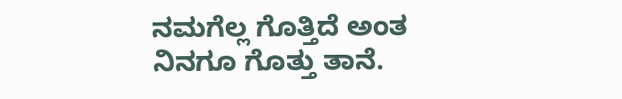ನಮಗೆಲ್ಲ ಗೊತ್ತಿದೆ ಅಂತ ನಿನಗೂ ಗೊತ್ತು ತಾನೆ.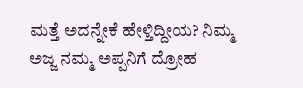ಮತ್ತೆ ಅದನ್ನೇಕೆ ಹೇಳ್ತಿದ್ದೀಯ? ನಿಮ್ಮ ಅಜ್ಜ ನಮ್ಮ ಅಪ್ಪನಿಗೆ ದ್ರೋಹ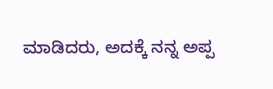ಮಾಡಿದರು, ಅದಕ್ಕೆ ನನ್ನ ಅಪ್ಪ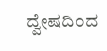ದ್ವೇಷದಿಂದ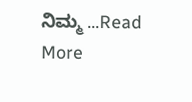ನಿಮ್ಮ ...Read More